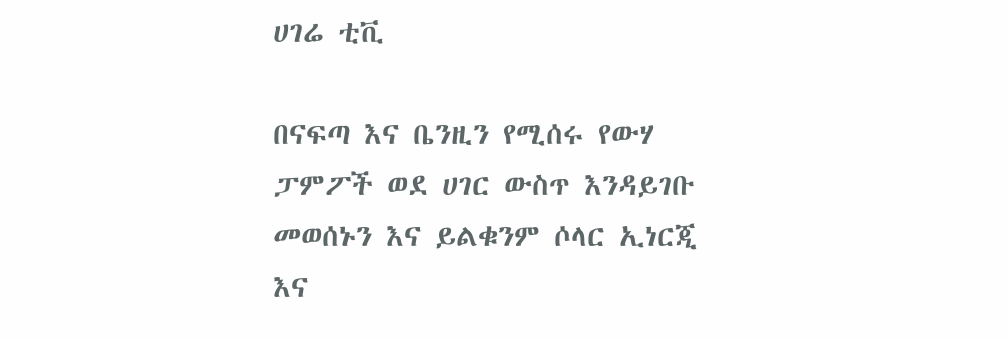ሀገሬ ቲቪ

በናፍጣ እና ቤንዚን የሚሰሩ የውሃ ፓምፖች ወደ ሀገር ውስጥ እንዳይገቡ መወሰኑን እና ይልቁንም ሶላር ኢነርጂ እና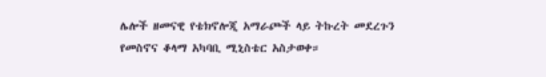ሌሎች ዘመናዊ የቴክኖሎጂ አማራጮች ላይ ትኩረት መደረጉን የመስኖና ቆላማ አካባቢ ሚኒስቴር አስታወቀ።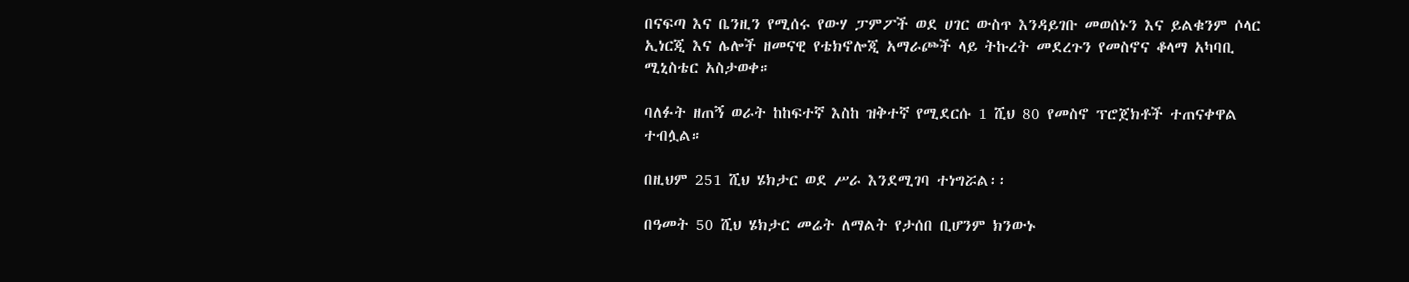በናፍጣ እና ቤንዚን የሚሰሩ የውሃ ፓምፖች ወደ ሀገር ውስጥ እንዳይገቡ መወሰኑን እና ይልቁንም ሶላር ኢነርጂ እና ሌሎች ዘመናዊ የቴክኖሎጂ አማራጮች ላይ ትኩረት መደረጉን የመስኖና ቆላማ አካባቢ ሚኒስቴር አስታወቀ።

ባለፉት ዘጠኝ ወራት ከከፍተኛ እስከ ዝቅተኛ የሚደርሱ 1 ሺህ 80 የመስኖ ፕሮጀክቶች ተጠናቀዋል ተብሏል።

በዚህም 251 ሺህ ሄክታር ወደ ሥራ እንደሚገባ ተነግሯል፡፡

በዓመት 50 ሺህ ሄክታር መሬት ለማልት የታሰበ ቢሆንም ክንውኑ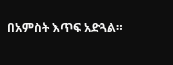በአምስት እጥፍ አድጓል።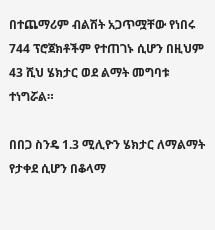በተጨማሪም ብልሽት አጋጥሟቸው የነበሩ 744 ፕሮጀክቶችም የተጠገኑ ሲሆን በዚህም 43 ሺህ ሄክታር ወደ ልማት መግባቱ ተነግሯል።

በበጋ ስንዴ 1.3 ሚሊዮን ሄክታር ለማልማት የታቀደ ሲሆን በቆላማ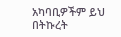አካባቢዎችም ይህ በትኩረት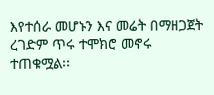እየተሰራ መሆኑን እና መሬት በማዘጋጀት ረገድም ጥሩ ተሞክሮ መኖሩ ተጠቁሟል፡፡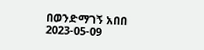በወንድማገኝ አበበ
2023-05-09